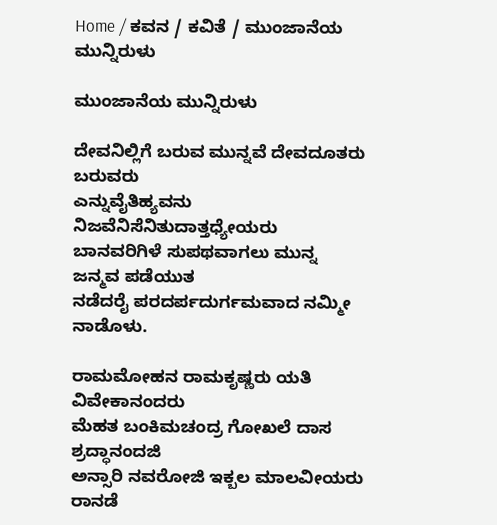Home / ಕವನ / ಕವಿತೆ / ಮುಂಜಾನೆಯ ಮುನ್ನಿರುಳು

ಮುಂಜಾನೆಯ ಮುನ್ನಿರುಳು

ದೇವನಿಲ್ಲಿಗೆ ಬರುವ ಮುನ್ನವೆ ದೇವದೂತರು ಬರುವರು
ಎನ್ನುವೈತಿಹ್ಯವನು ನಿಜವೆನಿಸೆನಿತುದಾತ್ತಧ್ಯೇಯರು
ಬಾನವರಿಗಿಳೆ ಸುಪಥವಾಗಲು ಮುನ್ನ ಜನ್ಮವ ಪಡೆಯುತ
ನಡೆದರೈ ಪರದರ್ಪದುರ್ಗಮವಾದ ನಮ್ಮೀ ನಾಡೊಳು.

ರಾಮಮೋಹನ ರಾಮಕೃಷ್ಣರು ಯತಿ ವಿವೇಕಾನಂದರು
ಮೆಹತ ಬಂಕಿಮಚಂದ್ರ ಗೋಖಲೆ ದಾಸ ಶ್ರದ್ಧಾನಂದಜಿ
ಅನ್ಸಾರಿ ನವರೋಜಿ ಇಕ್ಬಲ ಮಾಲವೀಯರು ರಾನಡೆ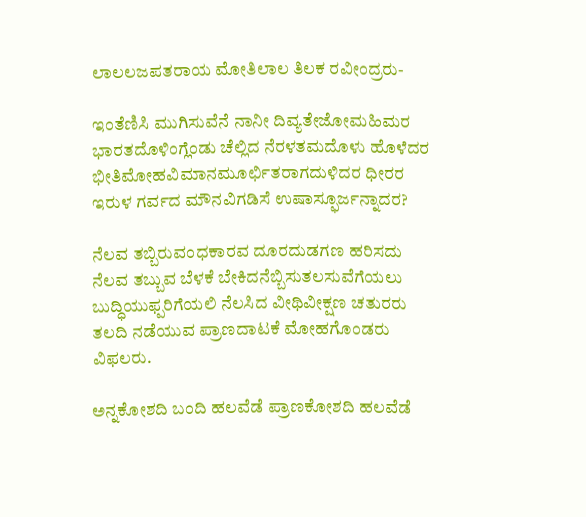ಲಾಲಲಜಪತರಾಯ ಮೋತಿಲಾಲ ತಿಲಕ ರವೀಂದ್ರರು-

ಇಂತೆಣಿಸಿ ಮುಗಿಸುವೆನೆ ನಾನೀ ದಿವ್ಯತೇಜೋಮಹಿಮರ
ಭಾರತದೊಳಿಂಗ್ಲೆಂಡು ಚೆಲ್ಲಿದ ನೆರಳತಮದೊಳು ಹೊಳೆದರ
ಭೀತಿಮೋಹವಿಮಾನಮೂರ್ಛಿತರಾಗದುಳಿದರ ಧೀರರ
ಇರುಳ ಗರ್ವದ ಮೌನವಿಗಡಿಸೆ ಉಷಾಸ್ಫೂರ್ಜನ್ನಾದರ?

ನೆಲವ ತಬ್ಬಿರುವಂಧಕಾರವ ದೂರದುಡಗಣ ಹರಿಸದು
ನೆಲವ ತಬ್ಬುವ ಬೆಳಕೆ ಬೇಕಿದನೆಬ್ಬಿಸುತಲಸುವೆಗೆಯಲು
ಬುದ್ಧಿಯುಫ್ಪರಿಗೆಯಲಿ ನೆಲಸಿದ ವೀಥಿವೀಕ್ಷಣ ಚತುರರು
ತಲದಿ ನಡೆಯುವ ಪ್ರಾಣದಾಟಕೆ ಮೋಹಗೊಂಡರು ವಿಫಲರು.

ಅನ್ನಕೋಶದಿ ಬಂದಿ ಹಲವೆಡೆ ಪ್ರಾಣಕೋಶದಿ ಹಲವೆಡೆ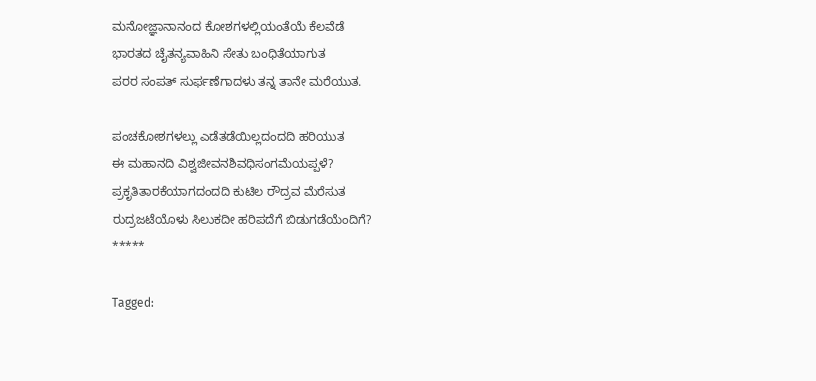ಮನೋಜ್ಞಾನಾನಂದ ಕೋಶಗಳಲ್ಲಿಯಂತೆಯೆ ಕೆಲವೆಡೆ
ಭಾರತದ ಚೈತನ್ಯವಾಹಿನಿ ಸೇತು ಬಂಧಿತೆಯಾಗುತ
ಪರರ ಸಂಪತ್‌ ಸುರ್ಫಣೆಗಾದಳು ತನ್ನ ತಾನೇ ಮರೆಯುತ.

ಪಂಚಕೋಶಗಳಲ್ಲು ಎಡೆತಡೆಯಿಲ್ಲದಂದದಿ ಹರಿಯುತ
ಈ ಮಹಾನದಿ ವಿಶ್ವಜೀವನಶಿವಧಿಸಂಗಮೆಯಪ್ಪಳೆ?
ಪ್ರಕೃತಿತಾರಕೆಯಾಗದಂದದಿ ಕುಟಿಲ ರೌದ್ರವ ಮೆರೆಸುತ
ರುದ್ರಜಟೆಯೊಳು ಸಿಲುಕದೀ ಹರಿಪದೆಗೆ ಬಿಡುಗಡೆಯೆಂದಿಗೆ?
*****

Tagged: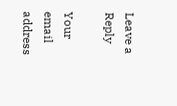Leave a Reply

Your email address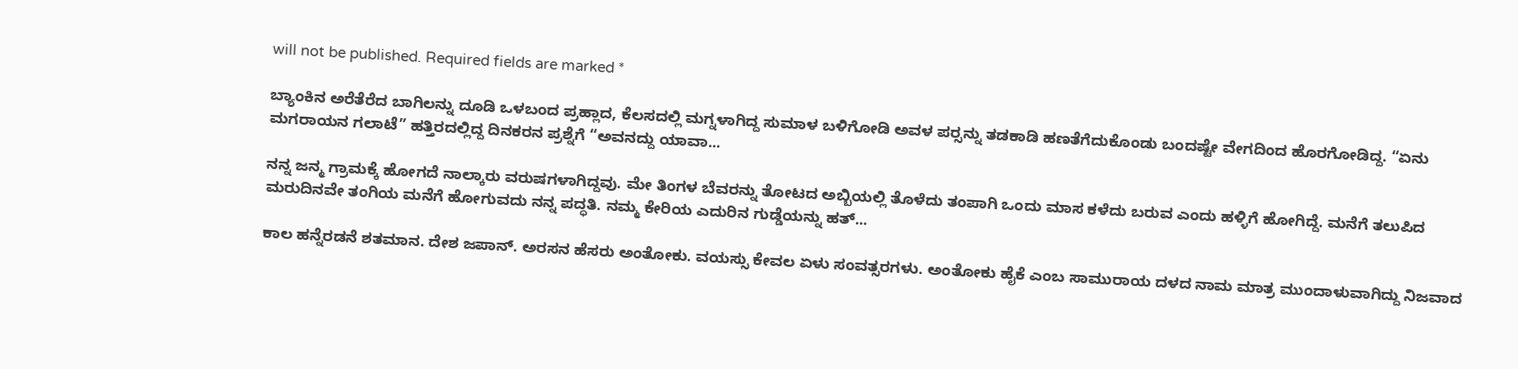will not be published. Required fields are marked *

ಬ್ಯಾಂಕಿನ ಅರೆತೆರೆದ ಬಾಗಿಲನ್ನು ದೂಡಿ ಒಳಬಂದ ಪ್ರಹ್ಲಾದ, ಕೆಲಸದಲ್ಲಿ ಮಗ್ನಳಾಗಿದ್ದ ಸುಮಾಳ ಬಳಿಗೋಡಿ ಅವಳ ಪರ್‍ಸನ್ನು ತಡಕಾಡಿ ಹಣತೆಗೆದುಕೊಂಡು ಬಂದಷ್ಟೇ ವೇಗದಿಂದ ಹೊರಗೋಡಿದ್ದ. “ಏನು ಮಗರಾಯನ ಗಲಾಟೆ” ಹತ್ತಿರದಲ್ಲಿದ್ದ ದಿನಕರನ ಪ್ರಶ್ನೆಗೆ “ಅವನದ್ದು ಯಾವಾ...

ನನ್ನ ಜನ್ಮ ಗ್ರಾಮಕ್ಕೆ ಹೋಗದೆ ನಾಲ್ಕಾರು ವರುಷಗಳಾಗಿದ್ದವು. ಮೇ ತಿಂಗಳ ಬೆವರನ್ನು ತೋಟದ ಅಬ್ಬಿಯಲ್ಲಿ ತೊಳೆದು ತಂಪಾಗಿ ಒಂದು ಮಾಸ ಕಳೆದು ಬರುವ ಎಂದು ಹಳ್ಳಿಗೆ ಹೋಗಿದ್ದೆ. ಮನೆಗೆ ತಲುಪಿದ ಮರುದಿನವೇ ತಂಗಿಯ ಮನೆಗೆ ಹೋಗುವದು ನನ್ನ ಪದ್ಧತಿ. ನಮ್ಮ ಕೇರಿಯ ಎದುರಿನ ಗುಡ್ಡೆಯನ್ನು ಹತ್...

ಕಾಲ ಹನ್ನೆರಡನೆ ಶತಮಾನ. ದೇಶ ಜಪಾನ್. ಅರಸನ ಹೆಸರು ಅಂತೋಕು. ವಯಸ್ಸು ಕೇವಲ ಏಳು ಸಂವತ್ಸರಗಳು. ಅಂತೋಕು ಹೈಕೆ ಎಂಬ ಸಾಮುರಾಯ ದಳದ ನಾಮ ಮಾತ್ರ ಮುಂದಾಳುವಾಗಿದ್ದು ನಿಜವಾದ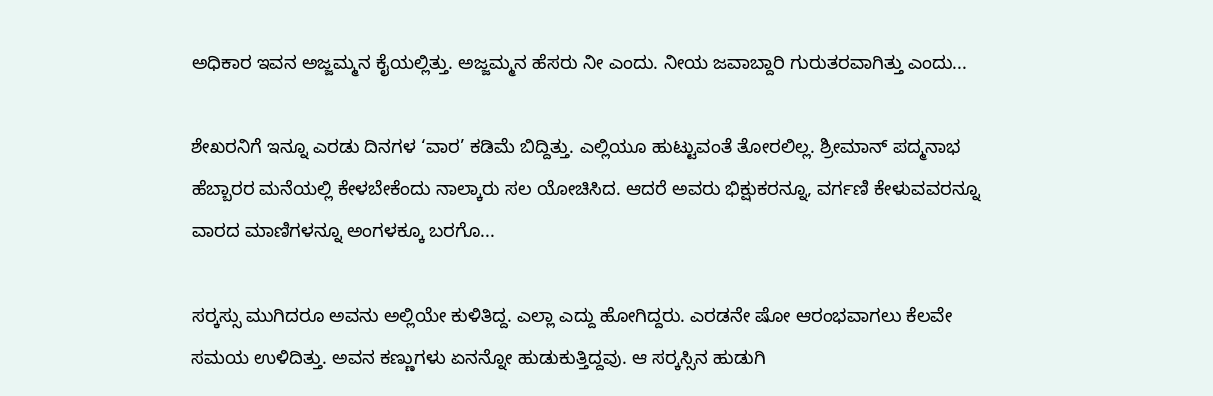ಅಧಿಕಾರ ಇವನ ಅಜ್ಜಮ್ಮನ ಕೈಯಲ್ಲಿತ್ತು. ಅಜ್ಜಮ್ಮನ ಹೆಸರು ನೀ ಎಂದು. ನೀಯ ಜವಾಬ್ದಾರಿ ಗುರುತರವಾಗಿತ್ತು ಎಂದು...

ಶೇಖರನಿಗೆ ಇನ್ನೂ ಎರಡು ದಿನಗಳ ‘ವಾರ’ ಕಡಿಮೆ ಬಿದ್ದಿತ್ತು. ಎಲ್ಲಿಯೂ ಹುಟ್ಟುವಂತೆ ತೋರಲಿಲ್ಲ. ಶ್ರೀಮಾನ್ ಪದ್ಮನಾಭ ಹೆಬ್ಬಾರರ ಮನೆಯಲ್ಲಿ ಕೇಳಬೇಕೆಂದು ನಾಲ್ಕಾರು ಸಲ ಯೋಚಿಸಿದ. ಆದರೆ ಅವರು ಭಿಕ್ಷುಕರನ್ನೂ, ವರ್ಗಣಿ ಕೇಳುವವರನ್ನೂ ವಾರದ ಮಾಣಿಗಳನ್ನೂ ಅಂಗಳಕ್ಕೂ ಬರಗೊ...

ಸರ್‍ಕಸ್ಸು ಮುಗಿದರೂ ಅವನು ಅಲ್ಲಿಯೇ ಕುಳಿತಿದ್ದ. ಎಲ್ಲಾ ಎದ್ದು ಹೋಗಿದ್ದರು. ಎರಡನೇ ಷೋ ಆರಂಭವಾಗಲು ಕೆಲವೇ ಸಮಯ ಉಳಿದಿತ್ತು. ಅವನ ಕಣ್ಣುಗಳು ಏನನ್ನೋ ಹುಡುಕುತ್ತಿದ್ದವು. ಆ ಸರ್‍ಕಸ್ಸಿನ ಹುಡುಗಿ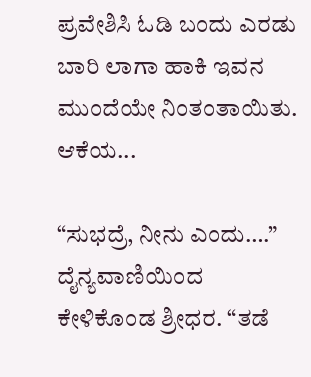ಪ್ರವೇಶಿಸಿ ಓಡಿ ಬಂದು ಎರಡು ಬಾರಿ ಲಾಗಾ ಹಾಕಿ ಇವನ ಮುಂದೆಯೇ ನಿಂತಂತಾಯಿತು. ಆಕೆಯ...

“ಸುಭದ್ರೆ, ನೀನು ಎಂದು….” ದೈನ್ಯವಾಣಿಯಿಂದ ಕೇಳಿಕೊಂಡ ಶ್ರೀಧರ. “ತಡೆ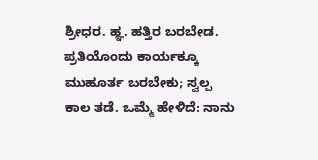ಶ್ರೀಧರ. ಹ್ಞ. ಹತ್ತಿರ ಬರಬೇಡ. ಪ್ರತಿಯೊಂದು ಕಾರ್ಯಕ್ಕೂ ಮುಹೂರ್ತ ಬರಬೇಕು; ಸ್ವಲ್ಪ ಕಾಲ ತಡೆ. ಒಮ್ಮೆ ಹೇಳಿದೆ: ನಾನು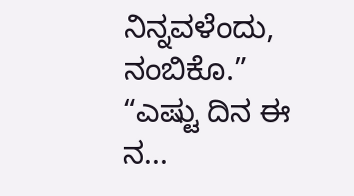ನಿನ್ನವಳೆಂದು, ನಂಬಿಕೊ.” “ಎಷ್ಟು ದಿನ ಈ ನ...